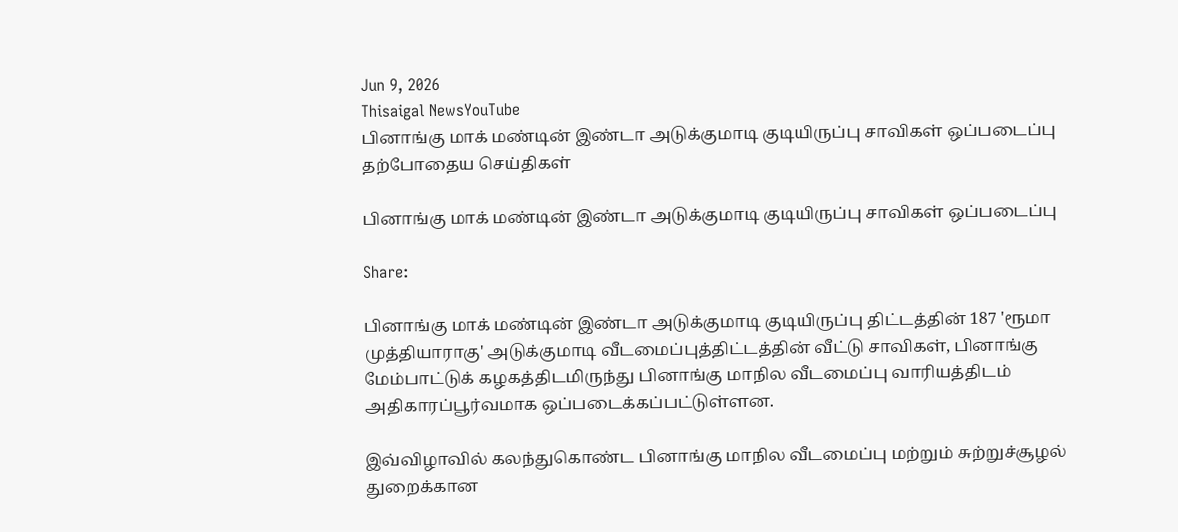Jun 9, 2026
Thisaigal NewsYouTube
பினாங்கு மாக் மண்டின் இண்டா அடுக்குமாடி குடியிருப்பு சாவிகள் ஒப்படைப்பு
தற்போதைய செய்திகள்

பினாங்கு மாக் மண்டின் இண்டா அடுக்குமாடி குடியிருப்பு சாவிகள் ஒப்படைப்பு

Share:

பினாங்கு மாக் மண்டின் இண்டா அடுக்குமாடி குடியிருப்பு திட்டத்தின் 187 'ரூமா முத்தியாராகு' அடுக்குமாடி வீடமைப்புத்திட்டத்தின் வீட்டு சாவிகள், பினாங்கு மேம்பாட்டுக் கழகத்திடமிருந்து பினாங்கு மாநில வீடமைப்பு வாரியத்திடம் அதிகாரப்பூர்வமாக ஒப்படைக்கப்பட்டுள்ளன.

இவ்விழாவில் கலந்துகொண்ட பினாங்கு மாநில வீடமைப்பு மற்றும் சுற்றுச்சூழல் துறைக்கான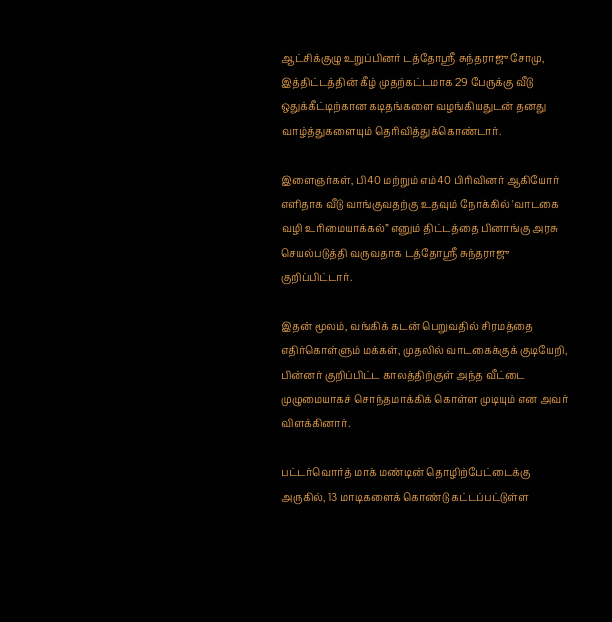ஆட்சிக்குழு உறுப்பினர் டத்தோஸ்ரீ சுந்தராஜு சோமு, இத்திட்டத்தின் கீழ் முதற்கட்டமாக 29 பேருக்கு வீடு ஒதுக்கீட்டிற்கான கடிதங்களை வழங்கியதுடன் தனது வாழ்த்துகளையும் தெரிவித்துக்கொண்டார்.

இளைஞர்கள், பி40 மற்றும் எம்40 பிரிவினர் ஆகியோர் எளிதாக வீடு வாங்குவதற்கு உதவும் நோக்கில் 'வாடகை வழி உரிமையாக்கல்” எனும் திட்டத்தை பினாங்கு அரசு செயல்படுத்தி வருவதாக டத்தோஸ்ரீ சுந்தராஜு குறிப்பிட்டார்.

இதன் மூலம், வங்கிக் கடன் பெறுவதில் சிரமத்தை எதிர்கொள்ளும் மக்கள், முதலில் வாடகைக்குக் குடியேறி, பின்னர் குறிப்பிட்ட காலத்திற்குள் அந்த வீட்டை முழுமையாகச் சொந்தமாக்கிக் கொள்ள முடியும் என அவர் விளக்கினார்.

பட்டர்வொர்த் மாக் மண்டின் தொழிற்பேட்டைக்கு அருகில், 13 மாடிகளைக் கொண்டு கட்டப்பட்டுள்ள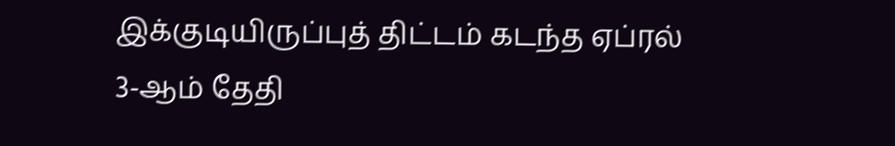இக்குடியிருப்புத் திட்டம் கடந்த ஏப்ரல் 3-ஆம் தேதி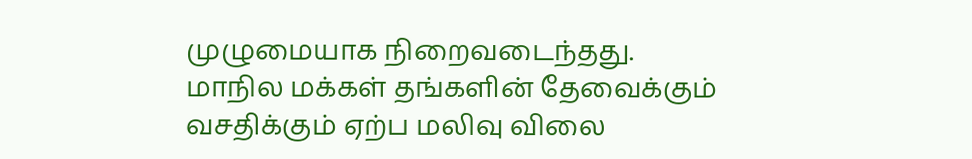முழுமையாக நிறைவடைந்தது. மாநில மக்கள் தங்களின் தேவைக்கும் வசதிக்கும் ஏற்ப மலிவு விலை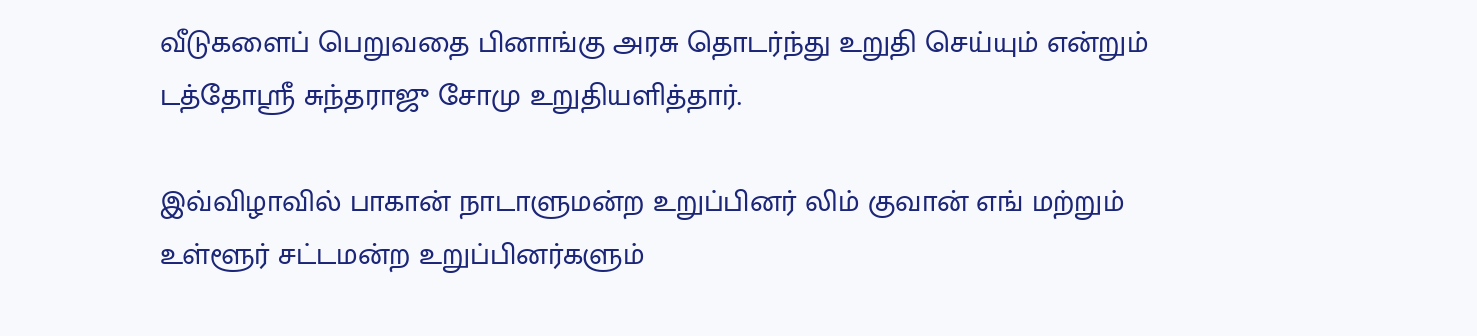வீடுகளைப் பெறுவதை பினாங்கு அரசு தொடர்ந்து உறுதி செய்யும் என்றும் டத்தோஸ்ரீ சுந்தராஜு சோமு உறுதியளித்தார்.

இவ்விழாவில் பாகான் நாடாளுமன்ற உறுப்பினர் லிம் குவான் எங் மற்றும் உள்ளூர் சட்டமன்ற உறுப்பினர்களும்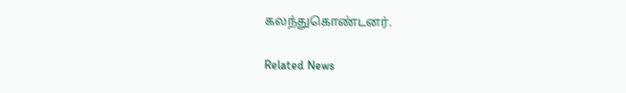கலந்துகொண்டனர்.

Related News